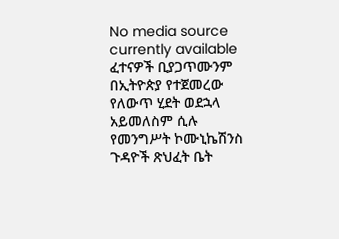No media source currently available
ፈተናዎች ቢያጋጥሙንም በኢትዮጵያ የተጀመረው የለውጥ ሂደት ወደኋላ አይመለስም ሲሉ የመንግሥት ኮሙኒኬሽንስ ጉዳዮች ጽህፈት ቤት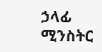ኃላፊ ሚንስትር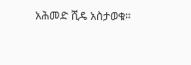አሕመድ ሺዴ አስታወቁ።